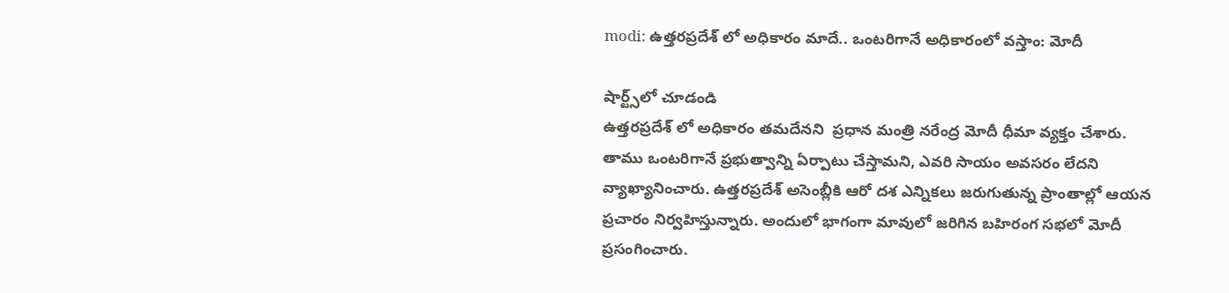modi: ఉత్తరప్రదేశ్ లో అధికారం మాదే.. ఒంటరిగానే అధికారంలో వస్తాం: మోదీ

షార్ట్స్‌లో చూడండి
ఉత్తరప్రదేశ్ లో అధికారం తమదేనని  ప్రధాన మంత్రి నరేంద్ర మోదీ ధీమా వ్యక్తం చేశారు. తాము ఒంటరిగానే ప్రభుత్వాన్ని ఏర్పాటు చేస్తామని, ఎవరి సాయం అవసరం లేదని వ్యాఖ్యానించారు. ఉత్తరప్రదేశ్ అసెంబ్లీకి ఆరో దశ ఎన్నికలు జరుగుతున్న ప్రాంతాల్లో ఆయన ప్రచారం నిర్వహిస్తున్నారు. అందులో భాగంగా మావులో జరిగిన బహిరంగ సభలో మోదీ ప్రసంగించారు.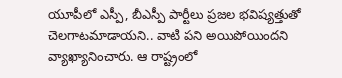యూపీలో ఎస్పీ, బీఎస్పీ పార్టీలు ప్రజల భవిష్యత్తుతో చెలగాటమాడాయని.. వాటి పని అయిపోయిందని వ్యాఖ్యానించారు. ఆ రాష్ట్రంలో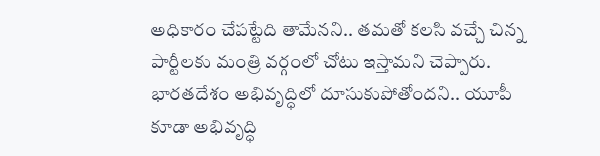అధికారం చేపట్టేది తామేనని.. తమతో కలసి వచ్చే చిన్న పార్టీలకు మంత్రి వర్గంలో చోటు ఇస్తామని చెప్పారు. భారతదేశం అభివృద్ధిలో దూసుకుపోతోందని.. యూపీ కూడా అభివృద్ధి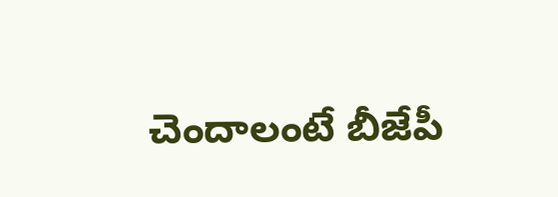చెందాలంటే బీజేపీ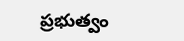ప్రభుత్వం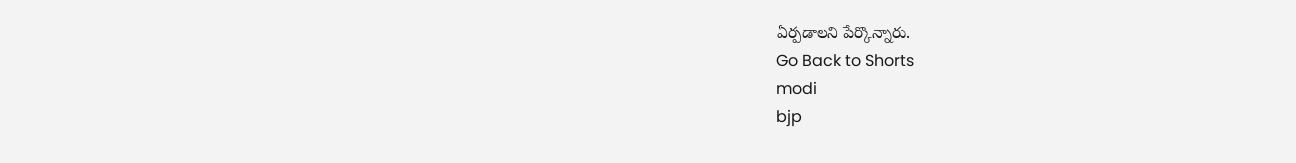ఏర్పడాలని పేర్కొన్నారు.
Go Back to Shorts
modi
bjp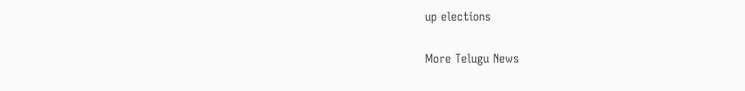up elections

More Telugu News